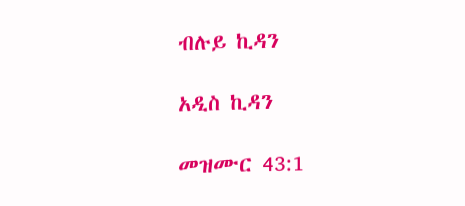ብሉይ ኪዳን

አዲስ ኪዳን

መዝሙር 43:1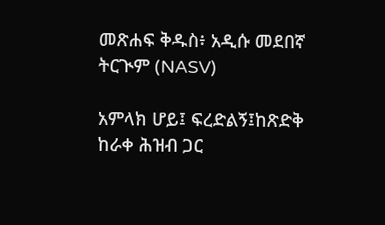መጽሐፍ ቅዱስ፥ አዲሱ መደበኛ ትርጒም (NASV)

አምላክ ሆይ፤ ፍረድልኝ፤ከጽድቅ ከራቀ ሕዝብ ጋር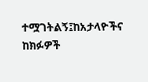ተሟገትልኝ፤ከአታላዮችና ከክፉዎች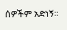ሰዎችም አድነኝ።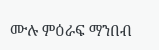ሙሉ ምዕራፍ ማንበብ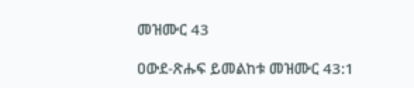መዝሙር 43

ዐውደ-ጽሑፍ ይመልከቱ መዝሙር 43:1